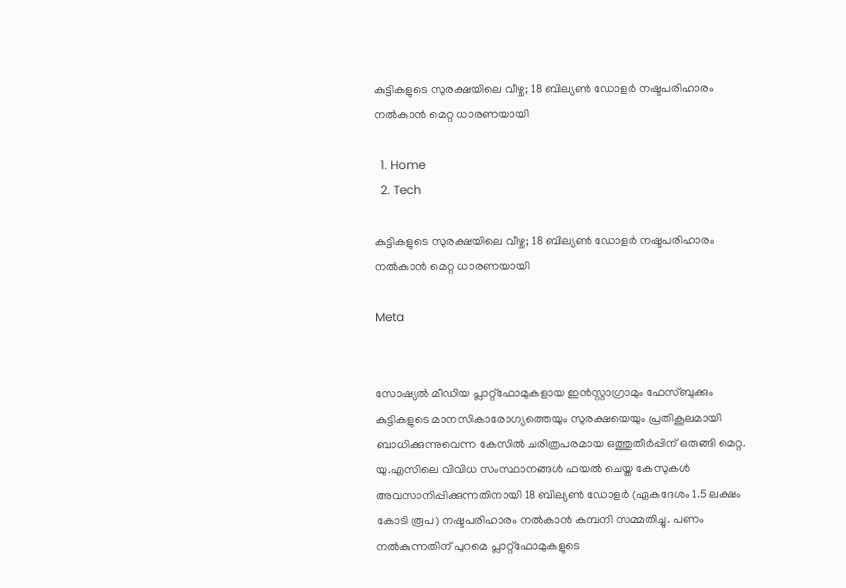കുട്ടികളുടെ സുരക്ഷയിലെ വീഴ്ച; 18 ബില്യൺ ഡോളർ നഷ്ടപരിഹാരം നൽകാൻ മെറ്റ ധാരണയായി

  1. Home
  2. Tech

കുട്ടികളുടെ സുരക്ഷയിലെ വീഴ്ച; 18 ബില്യൺ ഡോളർ നഷ്ടപരിഹാരം നൽകാൻ മെറ്റ ധാരണയായി

Meta


സോഷ്യൽ മീഡിയ പ്ലാറ്റ്‌ഫോമുകളായ ഇൻസ്റ്റാഗ്രാമും ഫേസ്ബുക്കും കുട്ടികളുടെ മാനസികാരോഗ്യത്തെയും സുരക്ഷയെയും പ്രതികൂലമായി ബാധിക്കുന്നുവെന്ന കേസിൽ ചരിത്രപരമായ ഒത്തുതീർപ്പിന് ഒരുങ്ങി മെറ്റ. യു.എസിലെ വിവിധ സംസ്ഥാനങ്ങൾ ഫയൽ ചെയ്ത കേസുകൾ അവസാനിപ്പിക്കുന്നതിനായി 18 ബില്യൺ ഡോളർ (ഏകദേശം 1.5 ലക്ഷം കോടി രൂപ) നഷ്ടപരിഹാരം നൽകാൻ കമ്പനി സമ്മതിച്ചു. പണം നൽകുന്നതിന് പുറമെ പ്ലാറ്റ്‌ഫോമുകളുടെ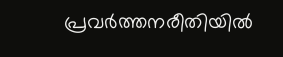പ്രവർത്തനരീതിയിൽ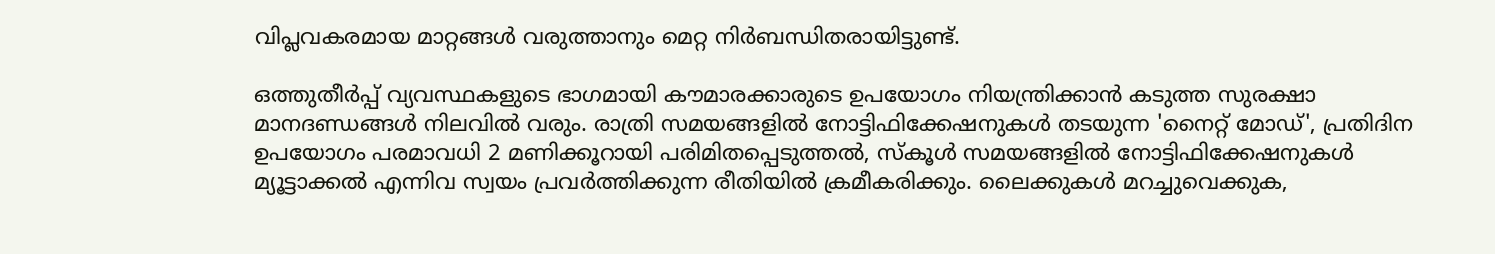വിപ്ലവകരമായ മാറ്റങ്ങൾ വരുത്താനും മെറ്റ നിർബന്ധിതരായിട്ടുണ്ട്.

ഒത്തുതീർപ്പ് വ്യവസ്ഥകളുടെ ഭാഗമായി കൗമാരക്കാരുടെ ഉപയോഗം നിയന്ത്രിക്കാൻ കടുത്ത സുരക്ഷാ മാനദണ്ഡങ്ങൾ നിലവിൽ വരും. രാത്രി സമയങ്ങളിൽ നോട്ടിഫിക്കേഷനുകൾ തടയുന്ന 'നൈറ്റ് മോഡ്', പ്രതിദിന ഉപയോഗം പരമാവധി 2 മണിക്കൂറായി പരിമിതപ്പെടുത്തൽ, സ്‌കൂൾ സമയങ്ങളിൽ നോട്ടിഫിക്കേഷനുകൾ മ്യൂട്ടാക്കൽ എന്നിവ സ്വയം പ്രവർത്തിക്കുന്ന രീതിയിൽ ക്രമീകരിക്കും. ലൈക്കുകൾ മറച്ചുവെക്കുക,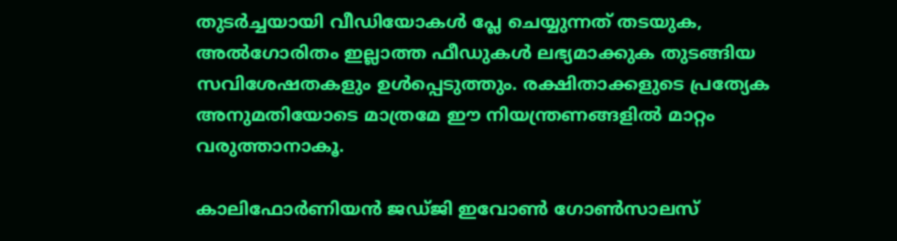തുടർച്ചയായി വീഡിയോകൾ പ്ലേ ചെയ്യുന്നത് തടയുക, അൽഗോരിതം ഇല്ലാത്ത ഫീഡുകൾ ലഭ്യമാക്കുക തുടങ്ങിയ സവിശേഷതകളും ഉൾപ്പെടുത്തും. രക്ഷിതാക്കളുടെ പ്രത്യേക അനുമതിയോടെ മാത്രമേ ഈ നിയന്ത്രണങ്ങളിൽ മാറ്റം വരുത്താനാകൂ.

കാലിഫോർണിയൻ ജഡ്ജി ഇവോൺ ഗോൺസാലസ്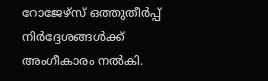റോജേഴ്സ് ഒത്തുതീർപ്പ് നിർദ്ദേശങ്ങൾക്ക് അംഗീകാരം നൽകി.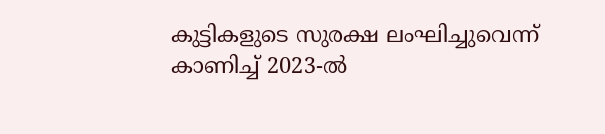കുട്ടികളുടെ സുരക്ഷ ലംഘിച്ചുവെന്ന് കാണിച്ച് 2023-ൽ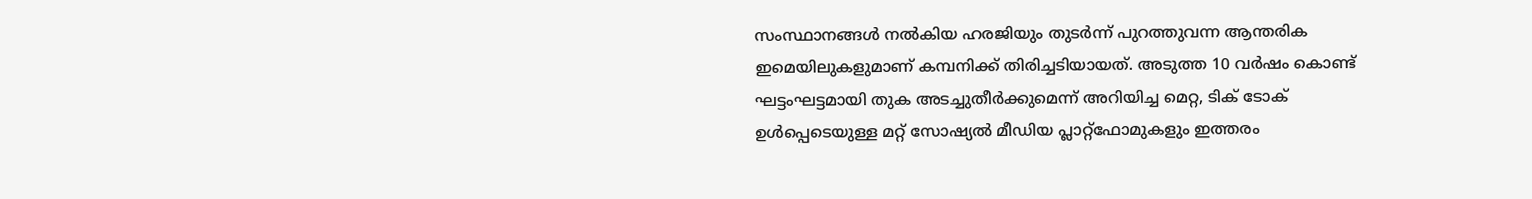സംസ്ഥാനങ്ങൾ നൽകിയ ഹരജിയും തുടർന്ന് പുറത്തുവന്ന ആന്തരിക ഇമെയിലുകളുമാണ് കമ്പനിക്ക് തിരിച്ചടിയായത്. അടുത്ത 10 വർഷം കൊണ്ട് ഘട്ടംഘട്ടമായി തുക അടച്ചുതീർക്കുമെന്ന് അറിയിച്ച മെറ്റ, ടിക് ടോക് ഉൾപ്പെടെയുള്ള മറ്റ് സോഷ്യൽ മീഡിയ പ്ലാറ്റ്‌ഫോമുകളും ഇത്തരം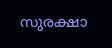സുരക്ഷാ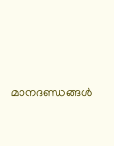മാനദണ്ഡങ്ങൾ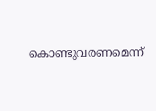കൊണ്ടുവരണമെന്ന്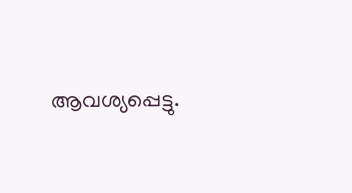ആവശ്യപ്പെട്ടു.